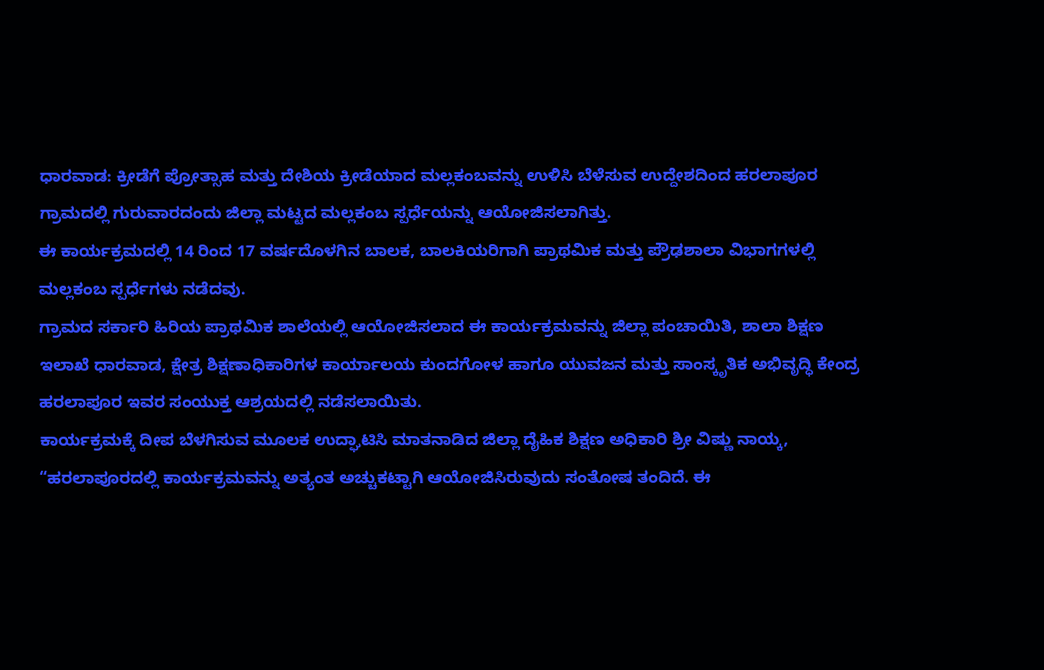ಧಾರವಾಡ: ಕ್ರೀಡೆಗೆ ಪ್ರೋತ್ಸಾಹ ಮತ್ತು ದೇಶಿಯ ಕ್ರೀಡೆಯಾದ ಮಲ್ಲಕಂಬವನ್ನು ಉಳಿಸಿ ಬೆಳೆಸುವ ಉದ್ದೇಶದಿಂದ ಹರಲಾಪೂರ ಗ್ರಾಮದಲ್ಲಿ ಗುರುವಾರದಂದು ಜಿಲ್ಲಾ ಮಟ್ಟದ ಮಲ್ಲಕಂಬ ಸ್ಪರ್ಧೆಯನ್ನು ಆಯೋಜಿಸಲಾಗಿತ್ತು.
ಈ ಕಾರ್ಯಕ್ರಮದಲ್ಲಿ 14 ರಿಂದ 17 ವರ್ಷದೊಳಗಿನ ಬಾಲಕ, ಬಾಲಕಿಯರಿಗಾಗಿ ಪ್ರಾಥಮಿಕ ಮತ್ತು ಪ್ರೌಢಶಾಲಾ ವಿಭಾಗಗಳಲ್ಲಿ ಮಲ್ಲಕಂಬ ಸ್ಪರ್ಧೆಗಳು ನಡೆದವು.
ಗ್ರಾಮದ ಸರ್ಕಾರಿ ಹಿರಿಯ ಪ್ರಾಥಮಿಕ ಶಾಲೆಯಲ್ಲಿ ಆಯೋಜಿಸಲಾದ ಈ ಕಾರ್ಯಕ್ರಮವನ್ನು ಜಿಲ್ಲಾ ಪಂಚಾಯಿತಿ, ಶಾಲಾ ಶಿಕ್ಷಣ ಇಲಾಖೆ ಧಾರವಾಡ, ಕ್ಷೇತ್ರ ಶಿಕ್ಷಣಾಧಿಕಾರಿಗಳ ಕಾರ್ಯಾಲಯ ಕುಂದಗೋಳ ಹಾಗೂ ಯುವಜನ ಮತ್ತು ಸಾಂಸ್ಕೃತಿಕ ಅಭಿವೃದ್ಧಿ ಕೇಂದ್ರ ಹರಲಾಪೂರ ಇವರ ಸಂಯುಕ್ತ ಆಶ್ರಯದಲ್ಲಿ ನಡೆಸಲಾಯಿತು.
ಕಾರ್ಯಕ್ರಮಕ್ಕೆ ದೀಪ ಬೆಳಗಿಸುವ ಮೂಲಕ ಉದ್ಘಾಟಿಸಿ ಮಾತನಾಡಿದ ಜಿಲ್ಲಾ ದೈಹಿಕ ಶಿಕ್ಷಣ ಅಧಿಕಾರಿ ಶ್ರೀ ವಿಷ್ಣು ನಾಯ್ಕ, “ಹರಲಾಪೂರದಲ್ಲಿ ಕಾರ್ಯಕ್ರಮವನ್ನು ಅತ್ಯಂತ ಅಚ್ಚುಕಟ್ಟಾಗಿ ಆಯೋಜಿಸಿರುವುದು ಸಂತೋಷ ತಂದಿದೆ. ಈ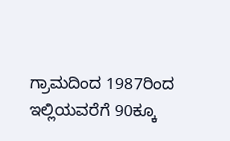ಗ್ರಾಮದಿಂದ 1987ರಿಂದ ಇಲ್ಲಿಯವರೆಗೆ 90ಕ್ಕೂ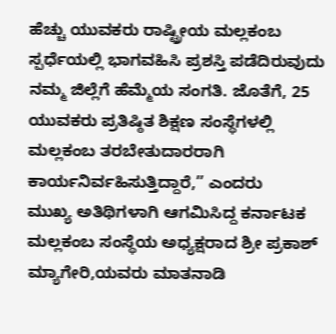ಹೆಚ್ಚು ಯುವಕರು ರಾಷ್ಟ್ರೀಯ ಮಲ್ಲಕಂಬ ಸ್ಪರ್ಧೆಯಲ್ಲಿ ಭಾಗವಹಿಸಿ ಪ್ರಶಸ್ತಿ ಪಡೆದಿರುವುದು ನಮ್ಮ ಜಿಲ್ಲೆಗೆ ಹೆಮ್ಮೆಯ ಸಂಗತಿ. ಜೊತೆಗೆ, 25 ಯುವಕರು ಪ್ರತಿಷ್ಠಿತ ಶಿಕ್ಷಣ ಸಂಸ್ಥೆಗಳಲ್ಲಿ ಮಲ್ಲಕಂಬ ತರಬೇತುದಾರರಾಗಿ ಕಾರ್ಯನಿರ್ವಹಿಸುತ್ತಿದ್ದಾರೆ,” ಎಂದರು
ಮುಖ್ಯ ಅತಿಥಿಗಳಾಗಿ ಆಗಮಿಸಿದ್ದ ಕರ್ನಾಟಕ ಮಲ್ಲಕಂಬ ಸಂಸ್ಥೆಯ ಅಧ್ಯಕ್ಷರಾದ ಶ್ರೀ ಪ್ರಕಾಶ್ ಮ್ಯಾಗೇರಿ,ಯವರು ಮಾತನಾಡಿ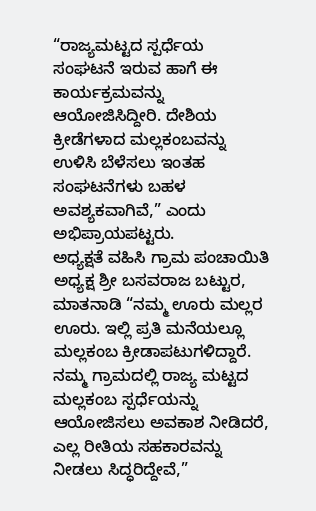“ರಾಜ್ಯಮಟ್ಟದ ಸ್ಪರ್ಧೆಯ ಸಂಘಟನೆ ಇರುವ ಹಾಗೆ ಈ ಕಾರ್ಯಕ್ರಮವನ್ನು ಆಯೋಜಿಸಿದ್ದೀರಿ. ದೇಶಿಯ ಕ್ರೀಡೆಗಳಾದ ಮಲ್ಲಕಂಬವನ್ನು ಉಳಿಸಿ ಬೆಳೆಸಲು ಇಂತಹ ಸಂಘಟನೆಗಳು ಬಹಳ ಅವಶ್ಯಕವಾಗಿವೆ,” ಎಂದು ಅಭಿಪ್ರಾಯಪಟ್ಟರು.
ಅಧ್ಯಕ್ಷತೆ ವಹಿಸಿ ಗ್ರಾಮ ಪಂಚಾಯಿತಿ ಅಧ್ಯಕ್ಷ ಶ್ರೀ ಬಸವರಾಜ ಬಟ್ಟುರ, ಮಾತನಾಡಿ “ನಮ್ಮ ಊರು ಮಲ್ಲರ ಊರು. ಇಲ್ಲಿ ಪ್ರತಿ ಮನೆಯಲ್ಲೂ ಮಲ್ಲಕಂಬ ಕ್ರೀಡಾಪಟುಗಳಿದ್ದಾರೆ. ನಮ್ಮ ಗ್ರಾಮದಲ್ಲಿ ರಾಜ್ಯ ಮಟ್ಟದ ಮಲ್ಲಕಂಬ ಸ್ಪರ್ಧೆಯನ್ನು ಆಯೋಜಿಸಲು ಅವಕಾಶ ನೀಡಿದರೆ, ಎಲ್ಲ ರೀತಿಯ ಸಹಕಾರವನ್ನು ನೀಡಲು ಸಿದ್ಧರಿದ್ದೇವೆ,”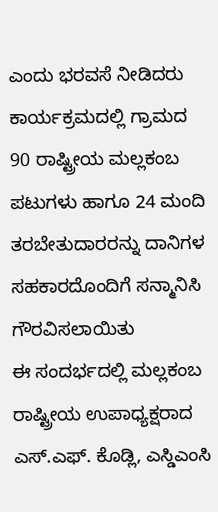ಎಂದು ಭರವಸೆ ನೀಡಿದರು
ಕಾರ್ಯಕ್ರಮದಲ್ಲಿ ಗ್ರಾಮದ 90 ರಾಷ್ಟ್ರೀಯ ಮಲ್ಲಕಂಬ ಪಟುಗಳು ಹಾಗೂ 24 ಮಂದಿ ತರಬೇತುದಾರರನ್ನು ದಾನಿಗಳ ಸಹಕಾರದೊಂದಿಗೆ ಸನ್ಮಾನಿಸಿ ಗೌರವಿಸಲಾಯಿತು
ಈ ಸಂದರ್ಭದಲ್ಲಿ ಮಲ್ಲಕಂಬ ರಾಷ್ಟ್ರೀಯ ಉಪಾಧ್ಯಕ್ಷರಾದ ಎಸ್.ಎಫ್. ಕೊಡ್ಲಿ, ಎಸ್ಡಿಎಂಸಿ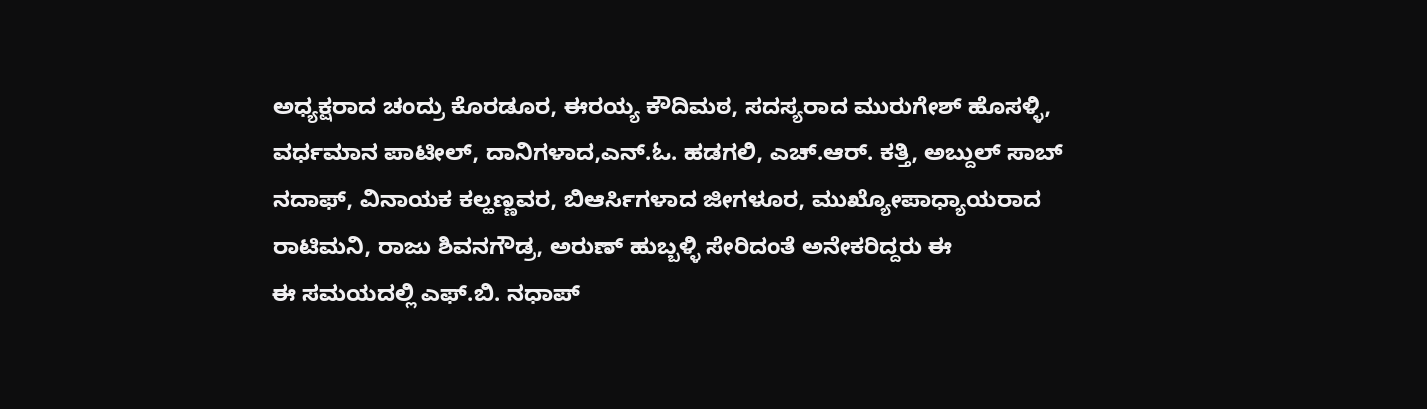ಅಧ್ಯಕ್ಷರಾದ ಚಂದ್ರು ಕೊರಡೂರ, ಈರಯ್ಯ ಕೌದಿಮಠ, ಸದಸ್ಯರಾದ ಮುರುಗೇಶ್ ಹೊಸಳ್ಳಿ, ವರ್ಧಮಾನ ಪಾಟೀಲ್, ದಾನಿಗಳಾದ,ಎನ್.ಓ. ಹಡಗಲಿ, ಎಚ್.ಆರ್. ಕತ್ತಿ, ಅಬ್ದುಲ್ ಸಾಬ್ ನದಾಫ್, ವಿನಾಯಕ ಕಲ್ಹಣ್ಣವರ, ಬಿಆರ್ಸಿಗಳಾದ ಜೀಗಳೂರ, ಮುಖ್ಯೋಪಾಧ್ಯಾಯರಾದ ರಾಟಿಮನಿ, ರಾಜು ಶಿವನಗೌಡ್ರ, ಅರುಣ್ ಹುಬ್ಬಳ್ಳಿ ಸೇರಿದಂತೆ ಅನೇಕರಿದ್ದರು ಈ
ಈ ಸಮಯದಲ್ಲಿ ಎಫ್.ಬಿ. ನಧಾಪ್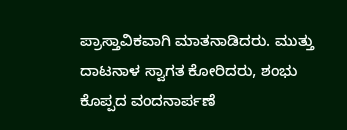ಪ್ರಾಸ್ತಾವಿಕವಾಗಿ ಮಾತನಾಡಿದರು. ಮುತ್ತು ದಾಟನಾಳ ಸ್ವಾಗತ ಕೋರಿದರು, ಶಂಭು ಕೊಪ್ಪದ ವಂದನಾರ್ಪಣೆ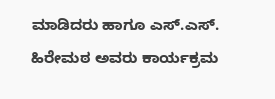ಮಾಡಿದರು ಹಾಗೂ ಎಸ್.ಎಸ್. ಹಿರೇಮಠ ಅವರು ಕಾರ್ಯಕ್ರಮ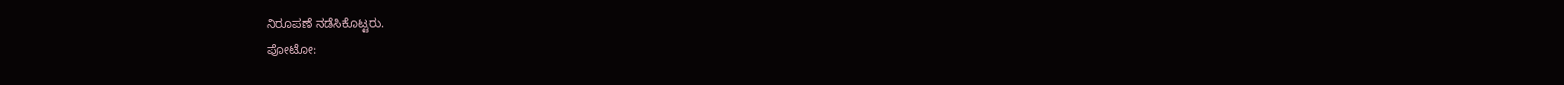ನಿರೂಪಣೆ ನಡೆಸಿಕೊಟ್ಟರು.
ಪೋಟೋ: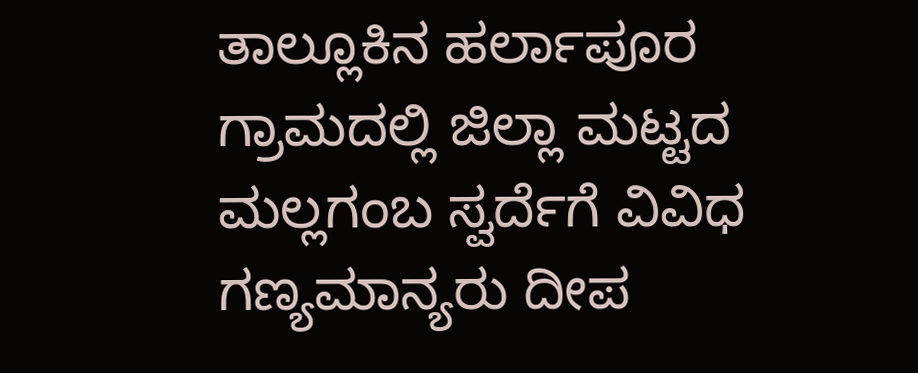ತಾಲ್ಲೂಕಿನ ಹರ್ಲಾಪೂರ ಗ್ರಾಮದಲ್ಲಿ ಜಿಲ್ಲಾ ಮಟ್ಟದ ಮಲ್ಲಗಂಬ ಸ್ವರ್ದೆಗೆ ವಿವಿಧ ಗಣ್ಯಮಾನ್ಯರು ದೀಪ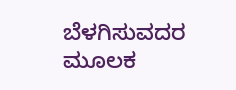ಬೆಳಗಿಸುವದರ ಮೂಲಕ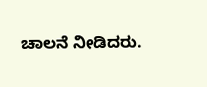ಚಾಲನೆ ನೀಡಿದರು.